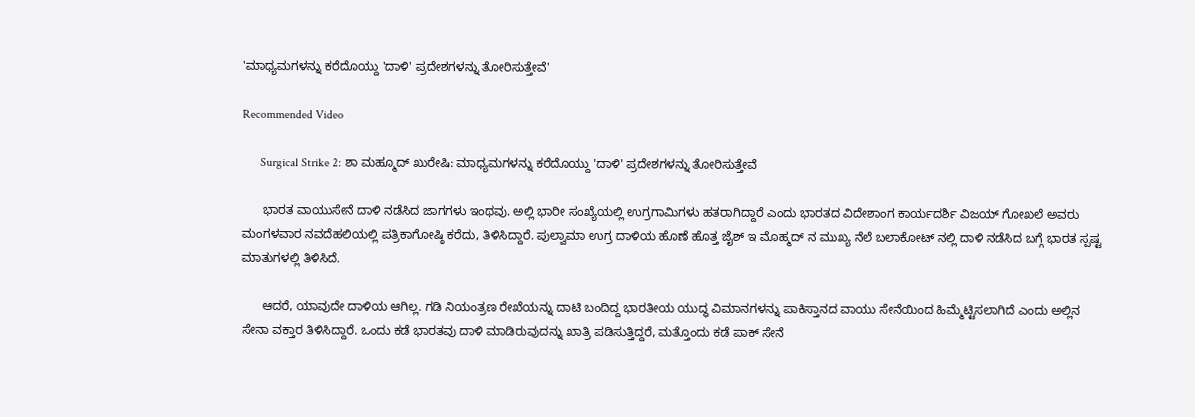'ಮಾಧ್ಯಮಗಳನ್ನು ಕರೆದೊಯ್ದು 'ದಾಳಿ' ಪ್ರದೇಶಗಳನ್ನು ತೋರಿಸುತ್ತೇವೆ'

Recommended Video

      Surgical Strike 2: ಶಾ ಮಹ್ಮೂದ್ ಖುರೇಷಿ: ಮಾಧ್ಯಮಗಳನ್ನು ಕರೆದೊಯ್ದು 'ದಾಳಿ' ಪ್ರದೇಶಗಳನ್ನು ತೋರಿಸುತ್ತೇವೆ

      ಭಾರತ ವಾಯುಸೇನೆ ದಾಳಿ ನಡೆಸಿದ ಜಾಗಗಳು ಇಂಥವು. ಅಲ್ಲಿ ಭಾರೀ ಸಂಖ್ಯೆಯಲ್ಲಿ ಉಗ್ರಗಾಮಿಗಳು ಹತರಾಗಿದ್ದಾರೆ ಎಂದು ಭಾರತದ ವಿದೇಶಾಂಗ ಕಾರ್ಯದರ್ಶಿ ವಿಜಯ್ ಗೋಖಲೆ ಅವರು ಮಂಗಳವಾರ ನವದೆಹಲಿಯಲ್ಲಿ ಪತ್ರಿಕಾಗೋಷ್ಠಿ ಕರೆದು, ತಿಳಿಸಿದ್ದಾರೆ. ಪುಲ್ವಾಮಾ ಉಗ್ರ ದಾಳಿಯ ಹೊಣೆ ಹೊತ್ತ ಜೈಶ್ ಇ ಮೊಹ್ಮದ್ ನ ಮುಖ್ಯ ನೆಲೆ ಬಲಾಕೋಟ್ ನಲ್ಲಿ ದಾಳಿ ನಡೆಸಿದ ಬಗ್ಗೆ ಭಾರತ ಸ್ಪಷ್ಟ ಮಾತುಗಳಲ್ಲಿ ತಿಳಿಸಿದೆ.

      ಆದರೆ, ಯಾವುದೇ ದಾಳಿಯ ಆಗಿಲ್ಲ. ಗಡಿ ನಿಯಂತ್ರಣ ರೇಖೆಯನ್ನು ದಾಟಿ ಬಂದಿದ್ದ ಭಾರತೀಯ ಯುದ್ಧ ವಿಮಾನಗಳನ್ನು ಪಾಕಿಸ್ತಾನದ ವಾಯು ಸೇನೆಯಿಂದ ಹಿಮ್ಮೆಟ್ಟಿಸಲಾಗಿದೆ ಎಂದು ಅಲ್ಲಿನ ಸೇನಾ ವಕ್ತಾರ ತಿಳಿಸಿದ್ದಾರೆ. ಒಂದು ಕಡೆ ಭಾರತವು ದಾಳಿ ಮಾಡಿರುವುದನ್ನು ಖಾತ್ರಿ ಪಡಿಸುತ್ತಿದ್ದರೆ, ಮತ್ತೊಂದು ಕಡೆ ಪಾಕ್ ಸೇನೆ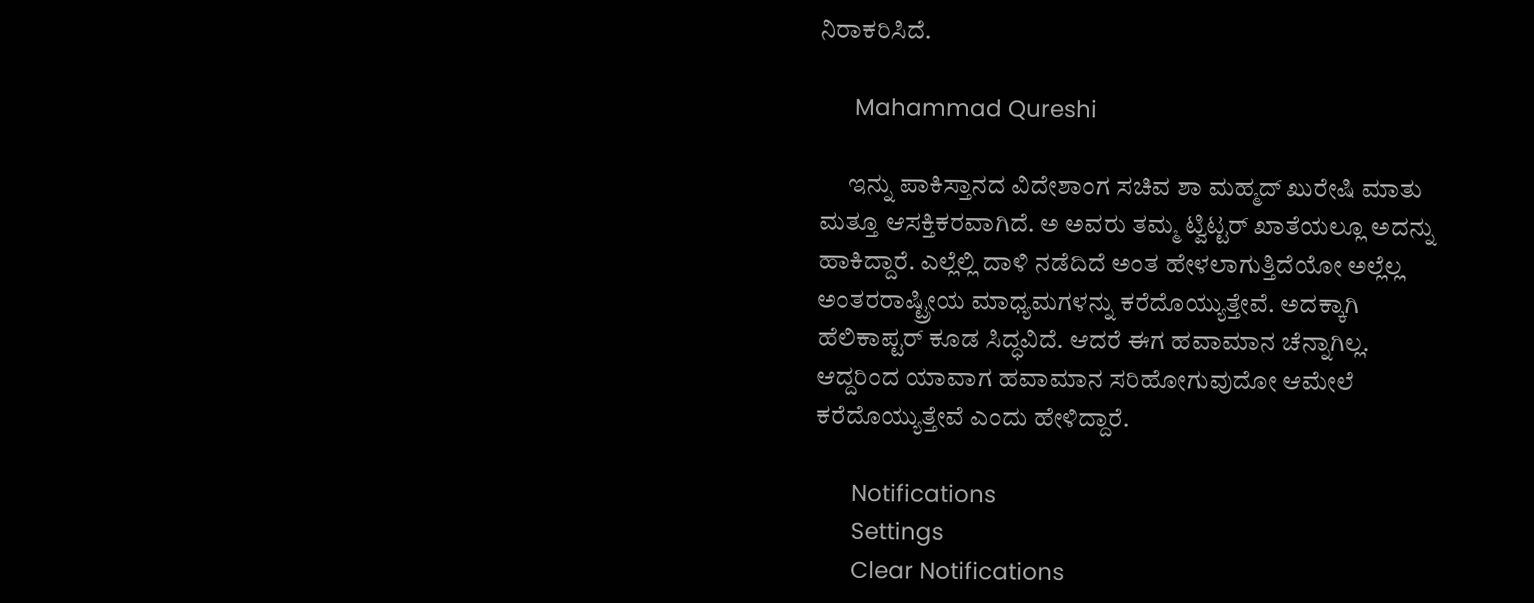ನಿರಾಕರಿಸಿದೆ.

      Mahammad Qureshi

      ಇನ್ನು ಪಾಕಿಸ್ತಾನದ ವಿದೇಶಾಂಗ ಸಚಿವ ಶಾ ಮಹ್ಮದ್ ಖುರೇಷಿ ಮಾತು ಮತ್ತೂ ಆಸಕ್ತಿಕರವಾಗಿದೆ. ಅ ಅವರು ತಮ್ಮ ಟ್ವಿಟ್ಟರ್ ಖಾತೆಯಲ್ಲೂ ಅದನ್ನು ಹಾಕಿದ್ದಾರೆ. ಎಲ್ಲೆಲ್ಲಿ ದಾಳಿ ನಡೆದಿದೆ ಅಂತ ಹೇಳಲಾಗುತ್ತಿದೆಯೋ ಅಲ್ಲೆಲ್ಲ ಅಂತರರಾಷ್ಟ್ರೀಯ ಮಾಧ್ಯಮಗಳನ್ನು ಕರೆದೊಯ್ಯುತ್ತೇವೆ. ಅದಕ್ಕಾಗಿ ಹೆಲಿಕಾಪ್ಟರ್ ಕೂಡ ಸಿದ್ಧವಿದೆ. ಆದರೆ ಈಗ ಹವಾಮಾನ ಚೆನ್ನಾಗಿಲ್ಲ. ಆದ್ದರಿಂದ ಯಾವಾಗ ಹವಾಮಾನ ಸರಿಹೋಗುವುದೋ ಆಮೇಲೆ ಕರೆದೊಯ್ಯುತ್ತೇವೆ ಎಂದು ಹೇಳಿದ್ದಾರೆ.

      Notifications
      Settings
      Clear Notifications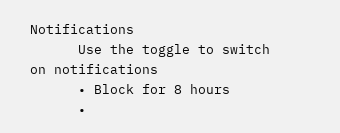Notifications
      Use the toggle to switch on notifications
      • Block for 8 hours
      •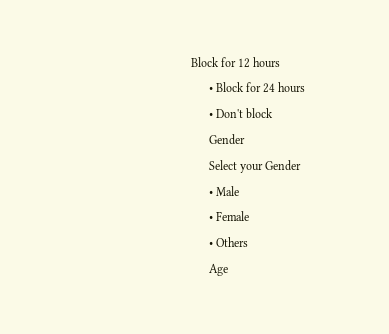Block for 12 hours
      • Block for 24 hours
      • Don't block
      Gender
      Select your Gender
      • Male
      • Female
      • Others
      Age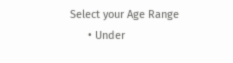Select your Age Range
      • Under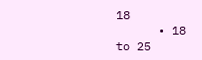18
      • 18 to 25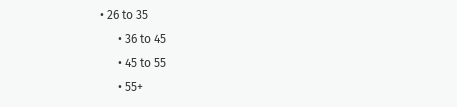• 26 to 35
      • 36 to 45
      • 45 to 55
      • 55+